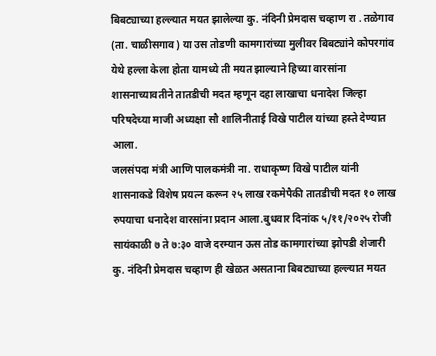बिबट्याच्या हल्ल्यात मयत झालेल्या कु. नंदिनी प्रेमदास चव्हाण रा . तळेगाव (ता. चाळीसगाव) या उस तोडणी कामगारांच्या मुलीवर बिबट्यांने कोपरगांव येथे हल्ला केला होता यामध्ये ती मयत झाल्याने हिच्या वारसांना शासनाच्यावतीने तातडीची मदत म्हणून दहा लाखाचा धनादेश जिल्हा परिषदेच्या माजी अध्यक्षा सौ शालिनीताई विखे पाटील यांच्या हस्ते देण्यात आला.
जलसंपदा मंत्री आणि पालकमंत्री ना. राधाकृष्ण विखे पाटील यांनी शासनाकडे विशेष प्रयत्न करून २५ लाख रकमेपैकी तातडीची मदत १० लाख रुपयाचा धनादेश वारसांना प्रदान आला.बुधवार दिनांक ५/११/२०२५ रोजी सायंकाळी ७ ते ७:३० वाजे दरम्यान ऊस तोड कामगारांच्या झोपडी शेजारी कु. नंदिनी प्रेमदास चव्हाण ही खेळत असताना बिबट्याच्या हल्ल्यात मयत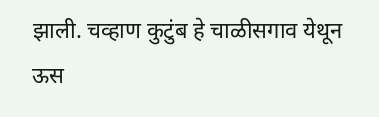झाली. चव्हाण कुटुंब हे चाळीसगाव येथून ऊस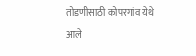तोडणीसाठी कोपरगांव येथे आले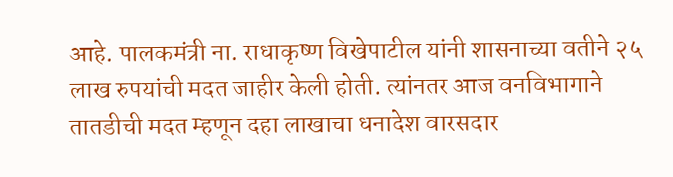आहे. पालकमंत्री ना. राधाकृष्ण विखेपाटील यांनी शासनाच्या वतीने २५ लाख रुपयांची मदत जाहीर केली होती. त्यांनतर आज वनविभागाने तातडीची मदत म्हणून दहा लाखाचा धनादेश वारसदार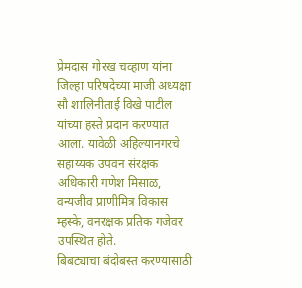प्रेमदास गोरख चव्हाण यांना जिल्हा परिषदेच्या माजी अध्यक्षा सौ शालिनीताई विखे पाटील यांच्या हस्ते प्रदान करण्यात आला. यावेळी अहिल्यानगरचे सहाय्यक उपवन संरक्षक अधिकारी गणेश मिसाळ, वन्यजीव प्राणीमित्र विकास म्हस्के, वनरक्षक प्रतिक गजेवर उपस्थित होते.
बिबट्याचा बंदोबस्त करण्यासाठी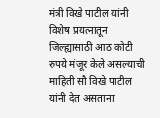मंत्री विखे पाटील यांनी विशेष प्रयत्नातून जिल्ह्यासाठी आठ कोटी रुपये मंजूर केले असल्याची माहिती सौ विखे पाटील यांनी देत असताना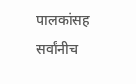पालकांसह सर्वांनीच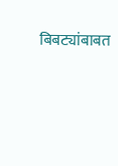बिबट्यांबाबत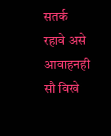सतर्क रहावे असे आवाहनही सौ विखे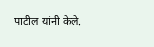पाटील यांनी केले.